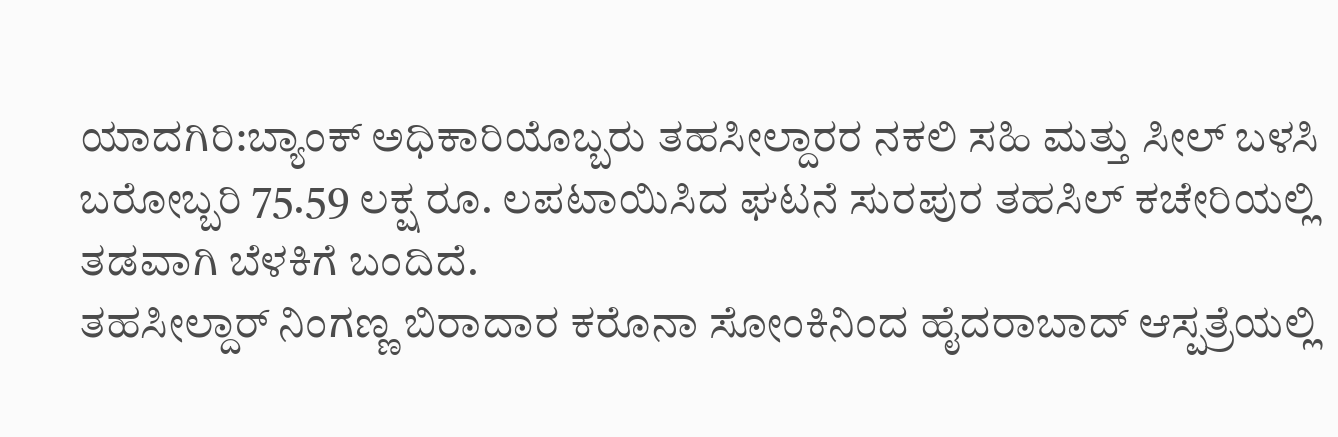ಯಾದಗಿರಿ:ಬ್ಯಾಂಕ್ ಅಧಿಕಾರಿಯೊಬ್ಬರು ತಹಸೀಲ್ದಾರರ ನಕಲಿ ಸಹಿ ಮತ್ತು ಸೀಲ್ ಬಳಸಿ ಬರೋಬ್ಬರಿ 75.59 ಲಕ್ಷ ರೂ. ಲಪಟಾಯಿಸಿದ ಘಟನೆ ಸುರಪುರ ತಹಸಿಲ್ ಕಚೇರಿಯಲ್ಲಿ ತಡವಾಗಿ ಬೆಳಕಿಗೆ ಬಂದಿದೆ.
ತಹಸೀಲ್ದಾರ್ ನಿಂಗಣ್ಣ ಬಿರಾದಾರ ಕರೊನಾ ಸೋಂಕಿನಿಂದ ಹೈದರಾಬಾದ್ ಆಸ್ಪತ್ರೆಯಲ್ಲಿ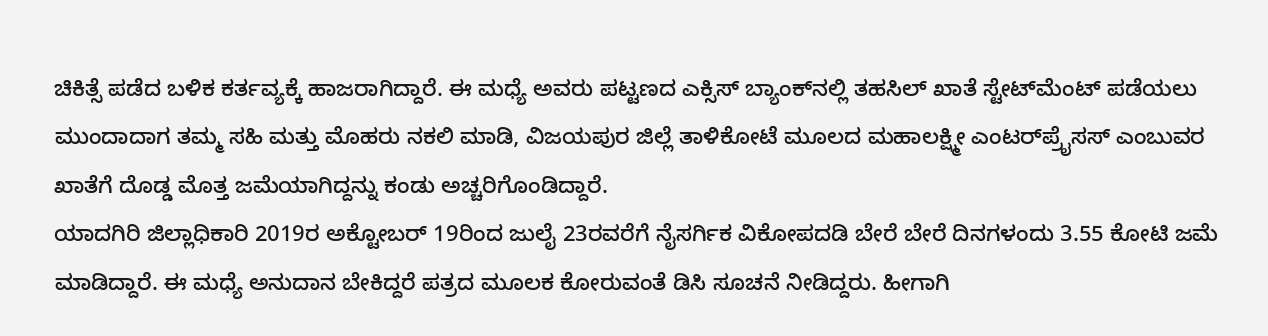ಚಿಕಿತ್ಸೆ ಪಡೆದ ಬಳಿಕ ಕರ್ತವ್ಯಕ್ಕೆ ಹಾಜರಾಗಿದ್ದಾರೆ. ಈ ಮಧ್ಯೆ ಅವರು ಪಟ್ಟಣದ ಎಕ್ಸಿಸ್ ಬ್ಯಾಂಕ್‌ನಲ್ಲಿ ತಹಸಿಲ್ ಖಾತೆ ಸ್ಟೇಟ್‌ಮೆಂಟ್ ಪಡೆಯಲು ಮುಂದಾದಾಗ ತಮ್ಮ ಸಹಿ ಮತ್ತು ಮೊಹರು ನಕಲಿ ಮಾಡಿ, ವಿಜಯಪುರ ಜಿಲ್ಲೆ ತಾಳಿಕೋಟೆ ಮೂಲದ ಮಹಾಲಕ್ಷ್ಮೀ ಎಂಟರ್‌ಪ್ರೈಸಸ್ ಎಂಬುವರ ಖಾತೆಗೆ ದೊಡ್ಡ ಮೊತ್ತ ಜಮೆಯಾಗಿದ್ದನ್ನು ಕಂಡು ಅಚ್ಚರಿಗೊಂಡಿದ್ದಾರೆ.
ಯಾದಗಿರಿ ಜಿಲ್ಲಾಧಿಕಾರಿ 2019ರ ಅಕ್ಟೋಬರ್ 19ರಿಂದ ಜುಲೈ 23ರವರೆಗೆ ನೈಸರ್ಗಿಕ ವಿಕೋಪದಡಿ ಬೇರೆ ಬೇರೆ ದಿನಗಳಂದು 3.55 ಕೋಟಿ ಜಮೆ ಮಾಡಿದ್ದಾರೆ. ಈ ಮಧ್ಯೆ ಅನುದಾನ ಬೇಕಿದ್ದರೆ ಪತ್ರದ ಮೂಲಕ ಕೋರುವಂತೆ ಡಿಸಿ ಸೂಚನೆ ನೀಡಿದ್ದರು. ಹೀಗಾಗಿ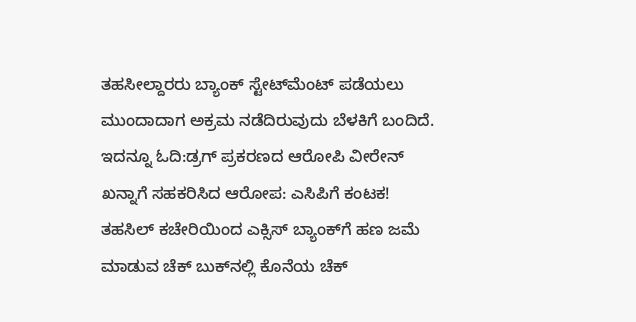ತಹಸೀಲ್ದಾರರು ಬ್ಯಾಂಕ್ ಸ್ಟೇಟ್‌ಮೆಂಟ್ ಪಡೆಯಲು ಮುಂದಾದಾಗ ಅಕ್ರಮ ನಡೆದಿರುವುದು ಬೆಳಕಿಗೆ ಬಂದಿದೆ.
ಇದನ್ನೂ ಓದಿ:ಡ್ರಗ್ ಪ್ರಕರಣದ ಆರೋಪಿ ವೀರೇನ್ ಖನ್ನಾಗೆ ಸಹಕರಿಸಿದ ಆರೋಪ: ಎಸಿಪಿಗೆ ಕಂಟಕ!
ತಹಸಿಲ್ ಕಚೇರಿಯಿಂದ ಎಕ್ಸಿಸ್ ಬ್ಯಾಂಕ್‌ಗೆ ಹಣ ಜಮೆ ಮಾಡುವ ಚೆಕ್ ಬುಕ್‌ನಲ್ಲಿ ಕೊನೆಯ ಚೆಕ್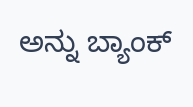ಅನ್ನು ಬ್ಯಾಂಕ್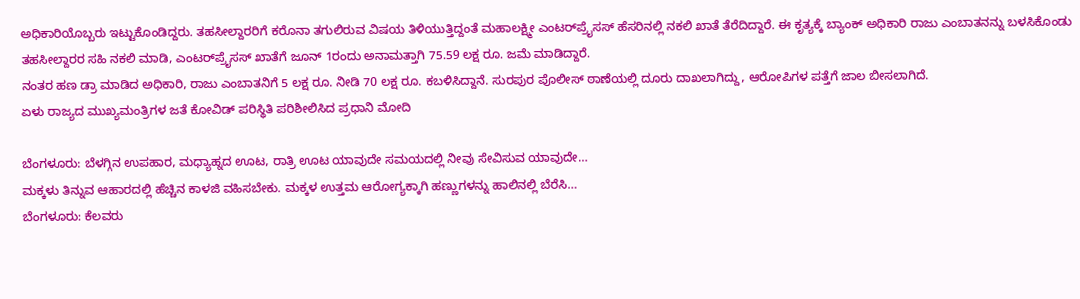ಅಧಿಕಾರಿಯೊಬ್ಬರು ಇಟ್ಟುಕೊಂಡಿದ್ದರು. ತಹಸೀಲ್ದಾರರಿಗೆ ಕರೊನಾ ತಗುಲಿರುವ ವಿಷಯ ತಿಳಿಯುತ್ತಿದ್ದಂತೆ ಮಹಾಲಕ್ಷ್ಮೀ ಎಂಟರ್‌ಪ್ರೈಸಸ್ ಹೆಸರಿನಲ್ಲಿ ನಕಲಿ ಖಾತೆ ತೆರೆದಿದ್ದಾರೆ. ಈ ಕೃತ್ಯಕ್ಕೆ ಬ್ಯಾಂಕ್ ಅಧಿಕಾರಿ ರಾಜು ಎಂಬಾತನನ್ನು ಬಳಸಿಕೊಂಡು ತಹಸೀಲ್ದಾರರ ಸಹಿ ನಕಲಿ ಮಾಡಿ, ಎಂಟರ್‌ಪ್ರೈಸಸ್ ಖಾತೆಗೆ ಜೂನ್ 1ರಂದು ಅನಾಮತ್ತಾಗಿ 75.59 ಲಕ್ಷ ರೂ. ಜಮೆ ಮಾಡಿದ್ದಾರೆ.
ನಂತರ ಹಣ ಡ್ರಾ ಮಾಡಿದ ಅಧಿಕಾರಿ, ರಾಜು ಎಂಬಾತನಿಗೆ 5 ಲಕ್ಷ ರೂ. ನೀಡಿ 70 ಲಕ್ಷ ರೂ. ಕಬಳಿಸಿದ್ದಾನೆ. ಸುರಪುರ ಪೊಲೀಸ್ ಠಾಣೆಯಲ್ಲಿ ದೂರು ದಾಖಲಾಗಿದ್ದು, ಆರೋಪಿಗಳ ಪತ್ತೆಗೆ ಜಾಲ ಬೀಸಲಾಗಿದೆ.
ಏಳು ರಾಜ್ಯದ ಮುಖ್ಯಮಂತ್ರಿಗಳ ಜತೆ ಕೋವಿಡ್ ಪರಿಸ್ಥಿತಿ ಪರಿಶೀಲಿಸಿದ ಪ್ರಧಾನಿ ಮೋದಿ

ಬೆಂಗಳೂರು: ಬೆಳಗ್ಗಿನ ಉಪಹಾರ, ಮಧ್ಯಾಹ್ನದ ಊಟ, ರಾತ್ರಿ ಊಟ ಯಾವುದೇ ಸಮಯದಲ್ಲಿ ನೀವು ಸೇವಿಸುವ ಯಾವುದೇ…
ಮಕ್ಕಳು ತಿನ್ನುವ ಆಹಾರದಲ್ಲಿ ಹೆಚ್ಚಿನ ಕಾಳಜಿ ವಹಿಸಬೇಕು. ಮಕ್ಕಳ ಉತ್ತಮ ಆರೋಗ್ಯಕ್ಕಾಗಿ ಹಣ್ಣುಗಳನ್ನು ಹಾಲಿನಲ್ಲಿ ಬೆರೆಸಿ…
ಬೆಂಗಳೂರು: ಕೆಲವರು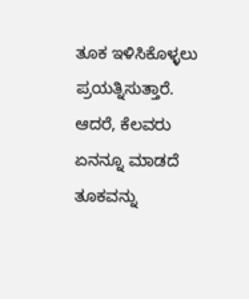ತೂಕ ಇಳಿಸಿಕೊಳ್ಳಲು ಪ್ರಯತ್ನಿಸುತ್ತಾರೆ. ಆದರೆ, ಕೆಲವರು ಏನನ್ನೂ ಮಾಡದೆ ತೂಕವನ್ನು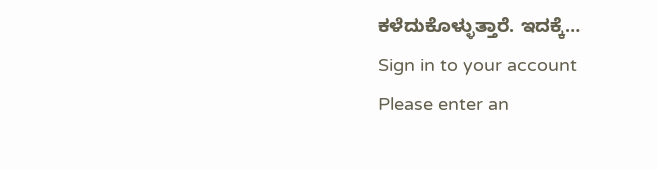ಕಳೆದುಕೊಳ್ಳುತ್ತಾರೆ. ಇದಕ್ಕೆ…
Sign in to your account
Please enter an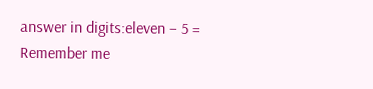answer in digits:eleven − 5 =
Remember me